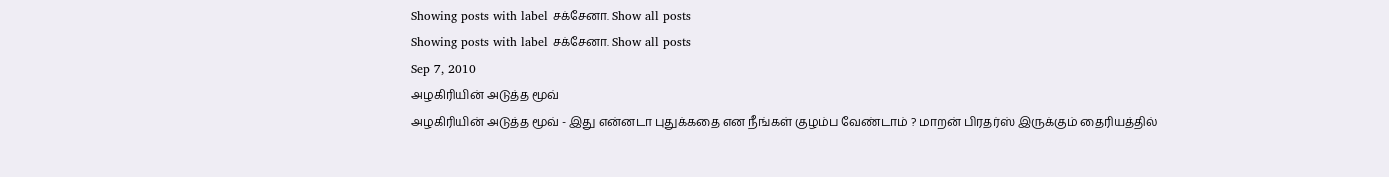Showing posts with label சக்சேனா. Show all posts
Showing posts with label சக்சேனா. Show all posts
Sep 7, 2010
அழகிரியின் அடுத்த மூவ்
அழகிரியின் அடுத்த மூவ் - இது என்னடா புதுக்கதை என நீங்கள் குழம்ப வேண்டாம் ? மாறன் பிரதர்ஸ் இருக்கும் தைரியத்தில்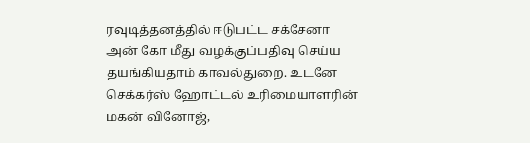ரவுடித்தனத்தில் ஈடுபட்ட சக்சேனா அன் கோ மீது வழக்குப்பதிவு செய்ய தயங்கியதாம் காவல்துறை. உடனே செக்கர்ஸ் ஹோட்டல் உரிமையாளரின் மகன் வினோஜ்,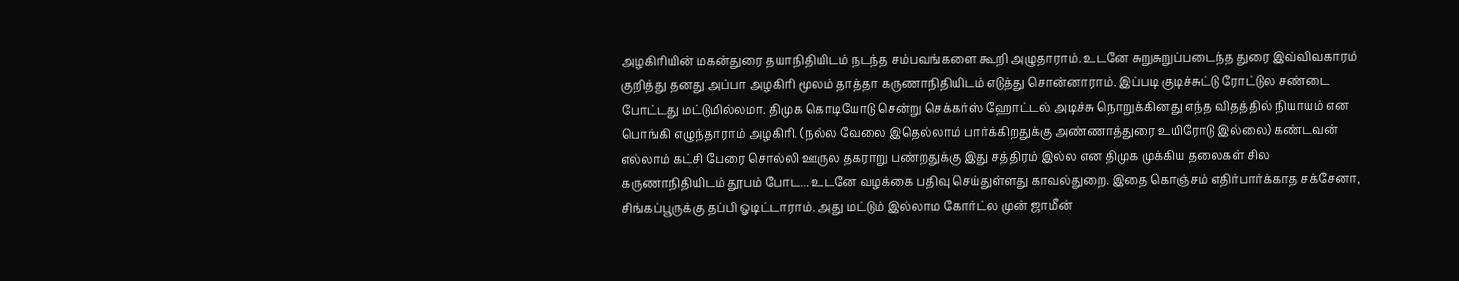அழகிரியின் மகன்துரை தயாநிதியிடம் நடந்த சம்பவங்களை கூறி அழுதாராம். உடனே சுறுசுறுப்படைந்த துரை இவ்விவகாரம் குறித்து தனது அப்பா அழகிரி மூலம் தாத்தா கருணாநிதியிடம் எடுத்து சொன்னாராம். இப்படி குடிச்சுட்டு ரோட்டுல சண்டை போட்டது மட்டுமில்லமா. திமுக கொடியோடு சென்று செக்கர்ஸ் ஹோட்டல் அடிச்சு நொறுக்கினது எந்த விதத்தில் நியாயம் என பொங்கி எழுந்தாராம் அழகிரி. (நல்ல வேலை இதெல்லாம் பார்க்கிறதுக்கு அண்ணாத்துரை உயிரோடு இல்லை) கண்டவன் எல்லாம் கட்சி பேரை சொல்லி ஊருல தகராறு பண்றதுக்கு இது சத்திரம் இல்ல என திமுக முக்கிய தலைகள் சில கருணாநிதியிடம் தூபம் போட... உடனே வழக்கை பதிவு செய்துள்ளது காவல்துறை. இதை கொஞ்சம் எதிர்பார்க்காத சக்சேனா, சிங்கப்பூருக்கு தப்பி ஓடிட்டாராம். அது மட்டும் இல்லாம கோர்ட்ல முன் ஜாமீன்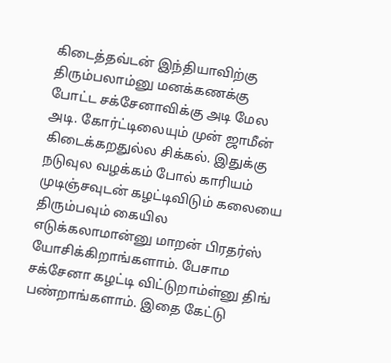கிடைத்தவ்டன் இந்தியாவிற்கு திரும்பலாம்னு மனக்கணக்கு போட்ட சக்சேனாவிக்கு அடி மேல அடி. கோர்ட்டிலையும் முன் ஜாமீன் கிடைக்கறதுல்ல சிக்கல். இதுக்கு நடுவுல வழக்கம் போல் காரியம் முடிஞ்சவுடன் கழட்டிவிடும் கலையை திரும்பவும் கையில எடுக்கலாமான்னு மாறன் பிரதர்ஸ் யோசிக்கிறாங்களாம். பேசாம சக்சேனா கழட்டி விட்டுறாம்ள்னு திங் பண்றாங்களாம். இதை கேட்டு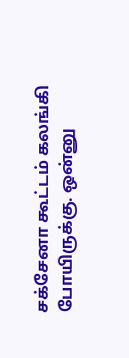சக்சேனா கூட்டம் கலங்கி போயிருக்கு. ஒன்னு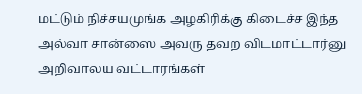மட்டும் நிச்சயமுங்க அழகிரிக்கு கிடைச்ச இந்த அல்வா சான்ஸை அவரு தவற விடமாட்டார்னு அறிவாலய வட்டாரங்கள்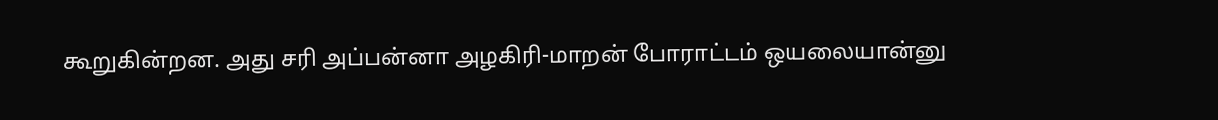கூறுகின்றன. அது சரி அப்பன்னா அழகிரி-மாறன் போராட்டம் ஒயலையான்னு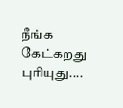நீங்க கேட்கறது புரியுது....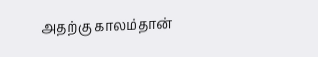அதற்கு காலம்தான்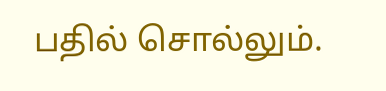பதில் சொல்லும்.